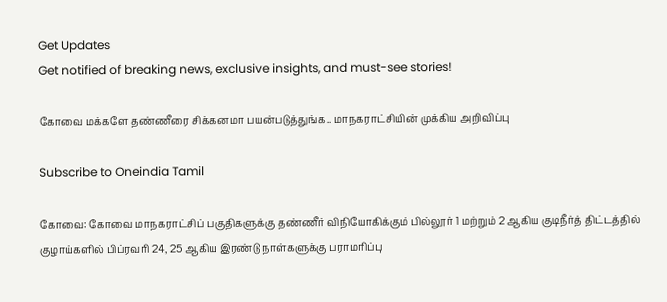Get Updates
Get notified of breaking news, exclusive insights, and must-see stories!

கோவை மக்களே தண்ணீரை சிக்கனமா பயன்படுத்துங்க.. மாநகராட்சியின் முக்கிய அறிவிப்பு

Subscribe to Oneindia Tamil

கோவை: கோவை மாநகராட்சிப் பகுதிகளுக்கு தண்ணீர் விநியோகிக்கும் பில்லூர் 1 மற்றும் 2 ஆகிய குடிநீர்த் திட்டத்தில் குழாய்களில் பிப்ரவரி 24, 25 ஆகிய இரண்டு நாள்களுக்கு பராமரிப்பு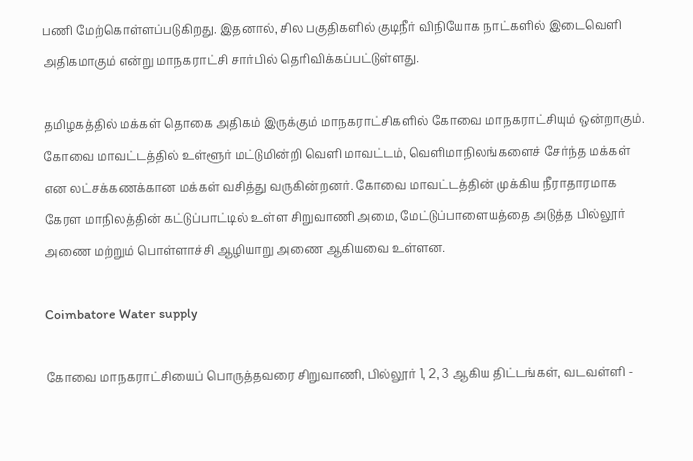பணி மேற்கொள்ளப்படுகிறது. இதனால், சில பகுதிகளில் குடிநீர் விநியோக நாட்களில் இடைவெளி அதிகமாகும் என்று மாநகராட்சி சார்பில் தெரிவிக்கப்பட்டுள்ளது.

தமிழகத்தில் மக்கள் தொகை அதிகம் இருக்கும் மாநகராட்சிகளில் கோவை மாநகராட்சியும் ஒன்றாகும். கோவை மாவட்டத்தில் உள்ளூர் மட்டுமின்றி வெளி மாவட்டம், வெளிமாநிலங்களைச் சேர்ந்த மக்கள் என லட்சக்கணக்கான மக்கள் வசித்து வருகின்றனர். கோவை மாவட்டத்தின் முக்கிய நீராதாரமாக கேரள மாநிலத்தின் கட்டுப்பாட்டில் உள்ள சிறுவாணி அமை, மேட்டுப்பாளையத்தை அடுத்த பில்லூர் அணை மற்றும் பொள்ளாச்சி ஆழியாறு அணை ஆகியவை உள்ளன.

Coimbatore Water supply

கோவை மாநகராட்சியைப் பொருத்தவரை சிறுவாணி, பில்லூர் 1, 2, 3 ஆகிய திட்டங்கள், வடவள்ளி -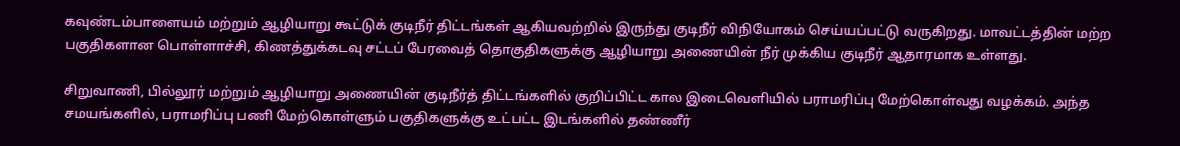கவுண்டம்பாளையம் மற்றும் ஆழியாறு கூட்டுக் குடிநீர் திட்டங்கள் ஆகியவற்றில் இருந்து குடிநீர் விநியோகம் செய்யப்பட்டு வருகிறது. மாவட்டத்தின் மற்ற பகுதிகளான பொள்ளாச்சி, கிணத்துக்கடவு சட்டப் பேரவைத் தொகுதிகளுக்கு ஆழியாறு அணையின் நீர் முக்கிய குடிநீர் ஆதாரமாக உள்ளது.

சிறுவாணி, பில்லூர் மற்றும் ஆழியாறு அணையின் குடிநீர்த் திட்டங்களில் குறிப்பிட்ட கால இடைவெளியில் பராமரிப்பு மேற்கொள்வது வழக்கம். அந்த சமயங்களில், பராமரிப்பு பணி மேற்கொள்ளும் பகுதிகளுக்கு உட்பட்ட இடங்களில் தண்ணீர்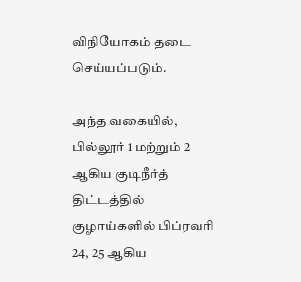விநியோகம் தடை செய்யப்படும்.

அந்த வகையில், பில்லூர் 1 மற்றும் 2 ஆகிய குடிநீர்த் திட்டத்தில் குழாய்களில் பிப்ரவரி 24, 25 ஆகிய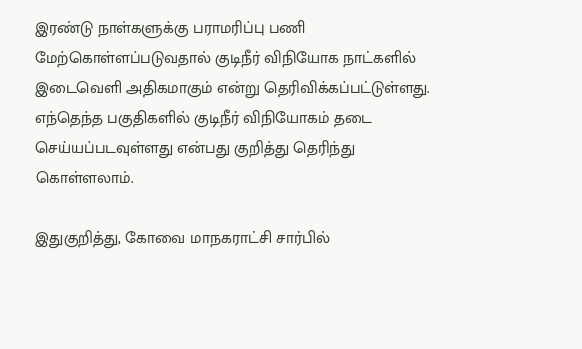இரண்டு நாள்களுக்கு பராமரிப்பு பணி மேற்கொள்ளப்படுவதால் குடிநீர் விநியோக நாட்களில் இடைவெளி அதிகமாகும் என்று தெரிவிக்கப்பட்டுள்ளது. எந்தெந்த பகுதிகளில் குடிநீர் விநியோகம் தடை செய்யப்படவுள்ளது என்பது குறித்து தெரிந்து கொள்ளலாம்.

இதுகுறித்து, கோவை மாநகராட்சி சார்பில்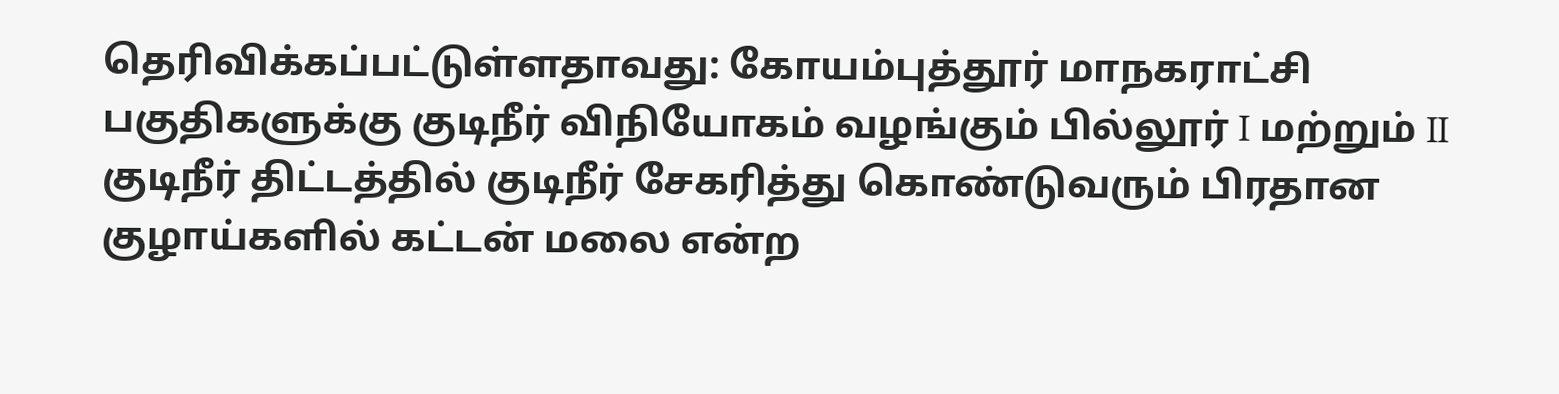தெரிவிக்கப்பட்டுள்ளதாவது: கோயம்புத்தூர் மாநகராட்சி பகுதிகளுக்கு குடிநீர் விநியோகம் வழங்கும் பில்லூர் I மற்றும் II குடிநீர் திட்டத்தில் குடிநீர் சேகரித்து கொண்டுவரும் பிரதான குழாய்களில் கட்டன் மலை என்ற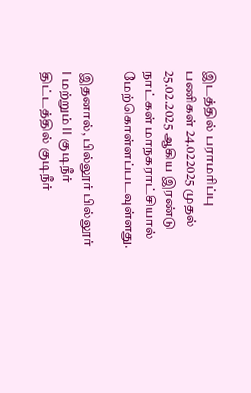இடத்தில் பராமரிப்பு பணிகள் 24.022025 முதல் 25.02.2025 ஆகிய இரண்டு நாட்கள் மாநகராட்சியால் மேற்கொள்ளப்படவுள்ளது.

இதனால், பில்லூர் பில்லூர் I மற்றும் II குடிநீர் திட்டத்தில் குடிநீர்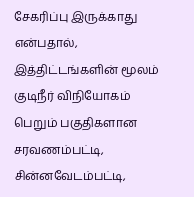சேகரிப்பு இருக்காது என்பதால், இத்திட்டங்களின் மூலம் குடிநீர் விநியோகம் பெறும் பகுதிகளான சரவணம்பட்டி, சின்னவேடம்பட்டி,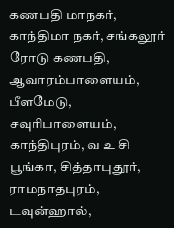கணபதி மாநகர், காந்திமா நகர், சங்கலூர் ரோடு கணபதி, ஆவாரம்பாளையம், பீளமேடு, சவுரிபாளையம், காந்திபுரம், வ உ சி பூங்கா, சித்தாபுதூர், ராமநாதபுரம், டவுன்ஹால்,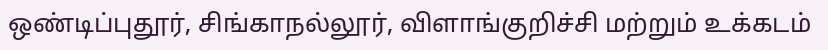ஒண்டிப்புதூர், சிங்காநல்லூர், விளாங்குறிச்சி மற்றும் உக்கடம்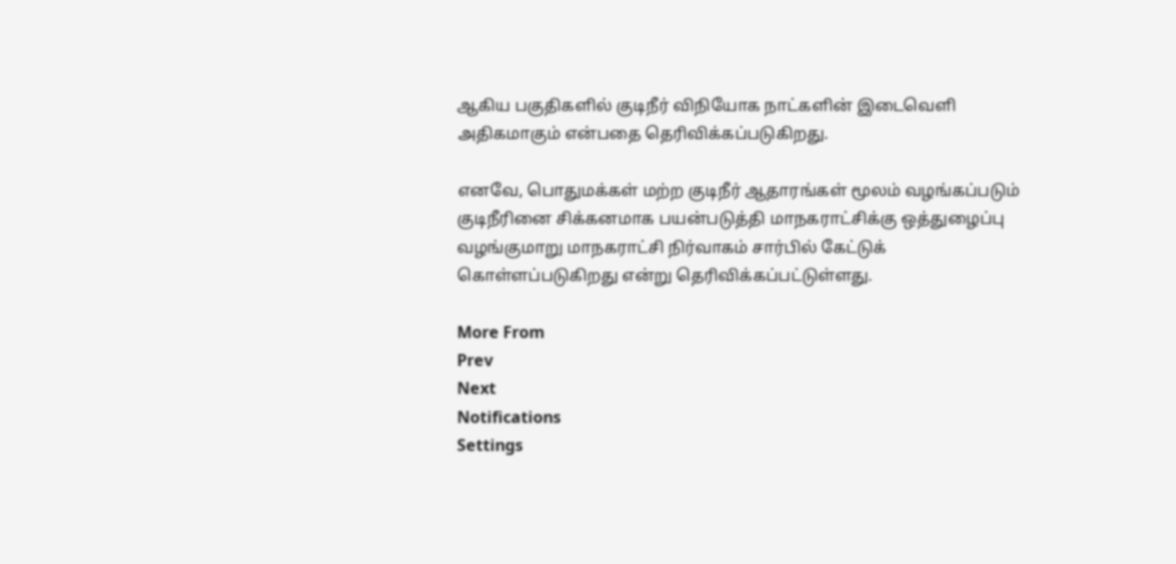ஆகிய பகுதிகளில் குடிநீர் விநியோக நாட்களின் இடைவெளி அதிகமாகும் என்பதை தெரிவிக்கப்படுகிறது.

எனவே, பொதுமக்கள் மற்ற குடிநீர் ஆதாரங்கள் மூலம் வழங்கப்படும் குடிநீரினை சிக்கனமாக பயன்படுத்தி மாநகராட்சிக்கு ஒத்துழைப்பு வழங்குமாறு மாநகராட்சி நிர்வாகம் சார்பில் கேட்டுக் கொள்ளப்படுகிறது என்று தெரிவிக்கப்பட்டுள்ளது.

More From
Prev
Next
Notifications
Settings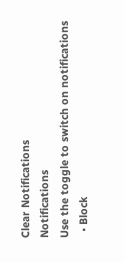Clear Notifications
Notifications
Use the toggle to switch on notifications
  • Block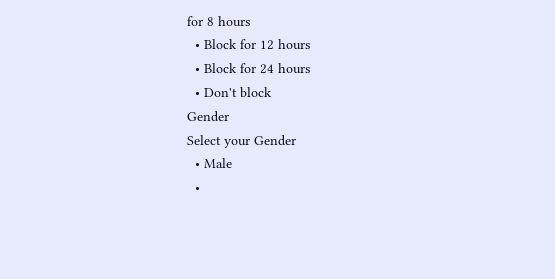for 8 hours
  • Block for 12 hours
  • Block for 24 hours
  • Don't block
Gender
Select your Gender
  • Male
  •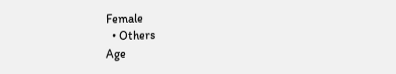Female
  • Others
Age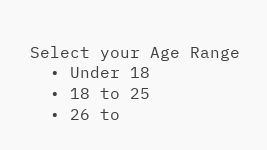Select your Age Range
  • Under 18
  • 18 to 25
  • 26 to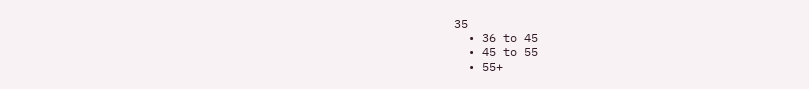35
  • 36 to 45
  • 45 to 55
  • 55+